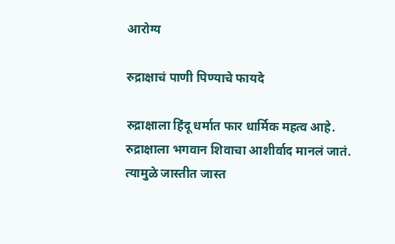आरोग्य

रुद्राक्षाचं पाणी पिण्याचे फायदे

रुद्राक्षाला हिंदू धर्मात फार धार्मिक महत्व आहे. रुद्राक्षाला भगवान शिवाचा आशीर्वाद मानलं जातं. त्यामुळे जास्तीत जास्त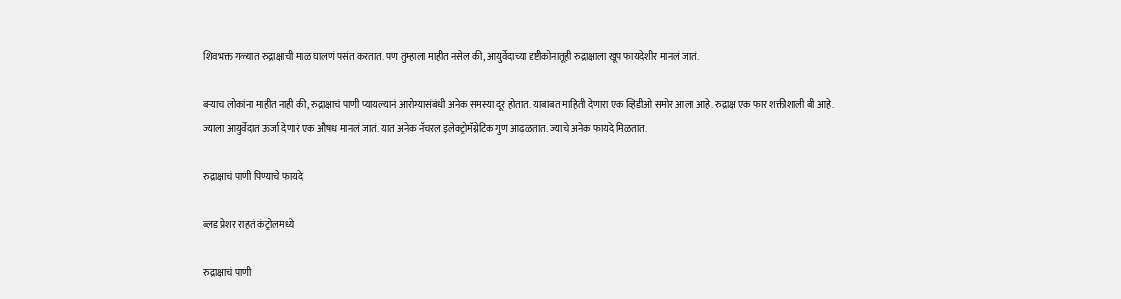शिवभक्त गळ्यात रुद्राक्षाची माळ घालणं पसंत करतात. पण तुम्हाला माहीत नसेल की, आयुर्वेदाच्या दृष्टीकोनातूही रुद्राक्षाला खूप फायदेशीर मानलं जातं.

बऱ्याच लोकांना माहीत नाही की, रुद्राक्षाचं पाणी प्यायल्यानं आरोग्यासंबंधी अनेक समस्या दूर होतात. याबाबत माहिती देणारा एक व्हिडीओ समोर आला आहे. रुद्राक्ष एक फार शक्तीशाली बी आहे. ज्याला आयुर्वेदात ऊर्जा देणारं एक औषध मानलं जातं. यात अनेक नॅचरल इलेक्ट्रोमॅग्नेटिक गुण आढळतात. ज्याचे अनेक फायदे मिळतात.

रुद्राक्षाचं पाणी पिण्याचे फायदे

ब्लड प्रेशर राहतं कंट्रोलमध्ये

रुद्राक्षाचं पाणी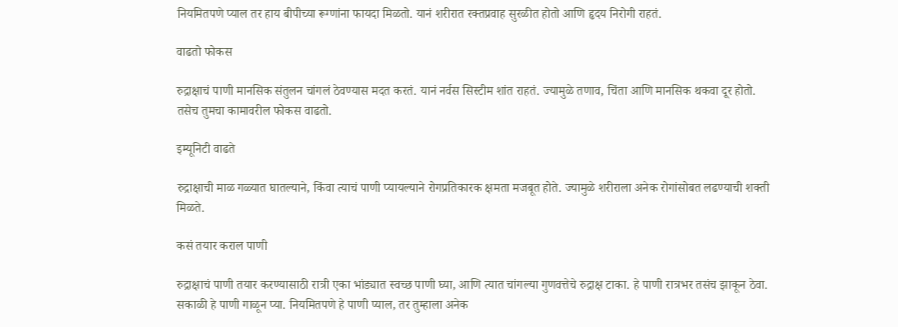नियमितपणे प्याल तर हाय बीपीच्या रूग्णांना फायदा मिळतो. यानं शरीरात रक्तप्रवाह सुरळीत होतो आणि हृदय निरोगी राहतं.

वाढतो फोकस

रुद्राक्षाचं पाणी मानसिक संतुलन चांगलं ठेवण्यास मदत करतं. यानं नर्वस सिस्टीम शांत राहतं. ज्यामुळे तणाव, चिंता आणि मानसिक थकवा दूर होतो. तसेच तुमचा कामावरील फोकस वाढतो.

इम्यूनिटी वाढते

रुद्राक्षाची माळ गळ्यात घातल्याने, किंवा त्याचं पाणी प्यायल्याने रोगप्रतिकारक क्षमता मजबूत होते. ज्यामुळे शरीराला अनेक रोगांसोबत लढण्याची शक्ती मिळते.

कसं तयार कराल पाणी

रुद्राक्षाचं पाणी तयार करण्यासाठी रात्री एका भांड्यात स्वच्छ पाणी घ्या, आणि त्यात चांगल्या गुणवत्तेचे रुद्राक्ष टाका. हे पाणी रात्रभर तसंच झाकून ठेवा. सकाळी हे पाणी गाळून प्या. नियमितपणे हे पाणी प्याल, तर तुम्हाला अनेक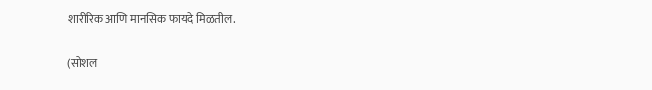शारीरिक आणि मानसिक फायदे मिळतील.

(सोशल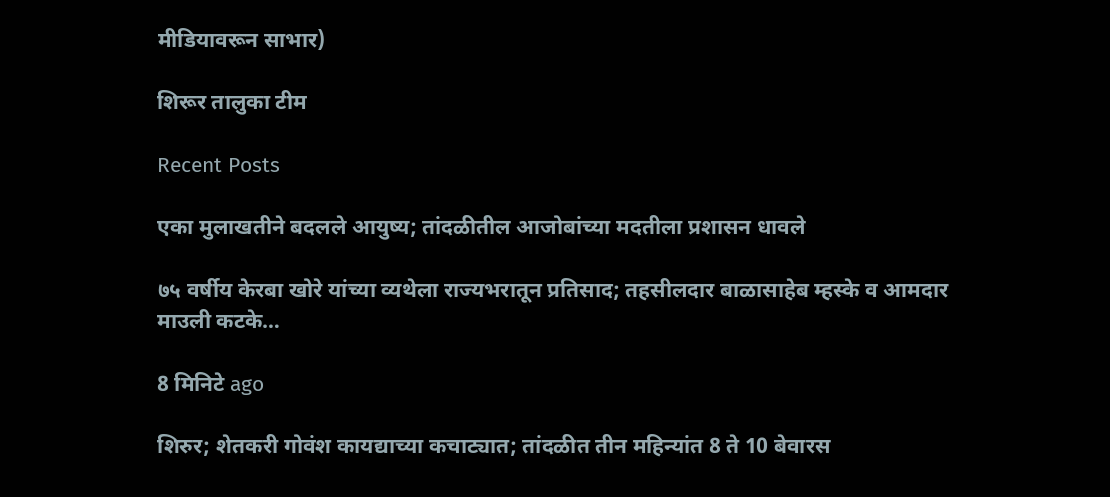मीडियावरून साभार)

शिरूर तालुका टीम

Recent Posts

एका मुलाखतीने बदलले आयुष्य; तांदळीतील आजोबांच्या मदतीला प्रशासन धावले

७५ वर्षीय केरबा खोरे यांच्या व्यथेला राज्यभरातून प्रतिसाद; तहसीलदार बाळासाहेब म्हस्के व आमदार माउली कटके…

8 मिनिटे ago

शिरुर; शेतकरी गोवंश कायद्याच्या कचाट्यात; तांदळीत तीन महिन्यांत 8 ते 10 बेवारस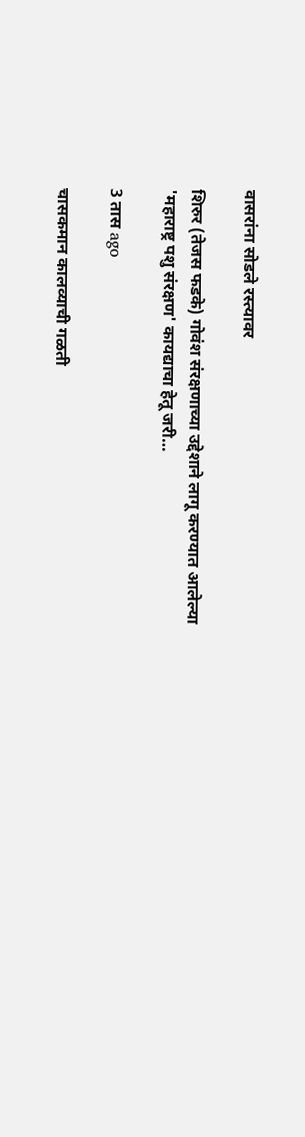वासरांना सोडले रस्त्यावर

शिरुर (तेजस फडके) गोवंश संरक्षणाच्या उद्देशाने लागू करण्यात आलेल्या 'महाराष्ट्र पशु संरक्षण' कायद्याचा हेतू जरी…

3 तास ago

चासकमान कालव्याची गळती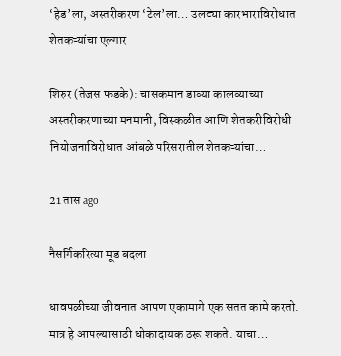‘हेड’ला, अस्तरीकरण ‘टेल’ला… उलट्या कारभाराविरोधात शेतकऱ्यांचा एल्गार

शिरुर (तेजस फडके): चासकमान डाव्या कालव्याच्या अस्तरीकरणाच्या मनमानी, विस्कळीत आणि शेतकरीविरोधी नियोजनाविरोधात आंबळे परिसरातील शेतकऱ्यांचा…

21 तास ago

नैसर्गिकरित्या मूड बदला

धावपळीच्या जीवनात आपण एकामागे एक सतत कामे करतो. मात्र हे आपल्यासाठी धोकादायक ठरू शकते. याचा…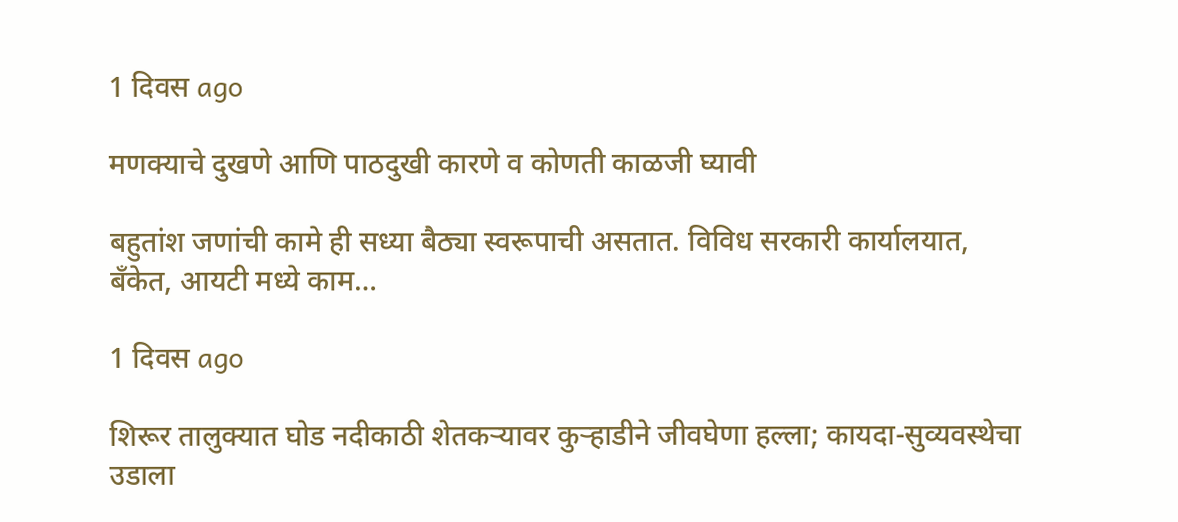1 दिवस ago

मणक्याचे दुखणे आणि पाठदुखी कारणे व कोणती काळजी घ्यावी

बहुतांश जणांची कामे ही सध्या बैठ्या स्वरूपाची असतात. विविध सरकारी कार्यालयात, बँकेत, आयटी मध्ये काम…

1 दिवस ago

शिरूर तालुक्यात घोड नदीकाठी शेतकऱ्यावर कुऱ्हाडीने जीवघेणा हल्ला; कायदा-सुव्यवस्थेचा उडाला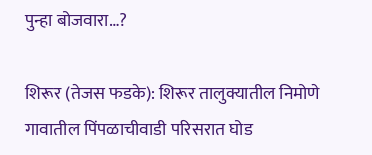पुन्हा बोजवारा…?

शिरूर (तेजस फडके): शिरूर तालुक्यातील निमोणे गावातील पिंपळाचीवाडी परिसरात घोड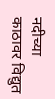नदीच्या काठावर विद्युत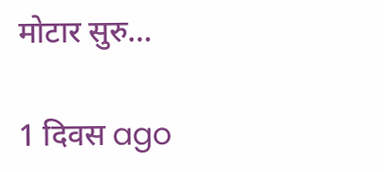मोटार सुरु…

1 दिवस ago